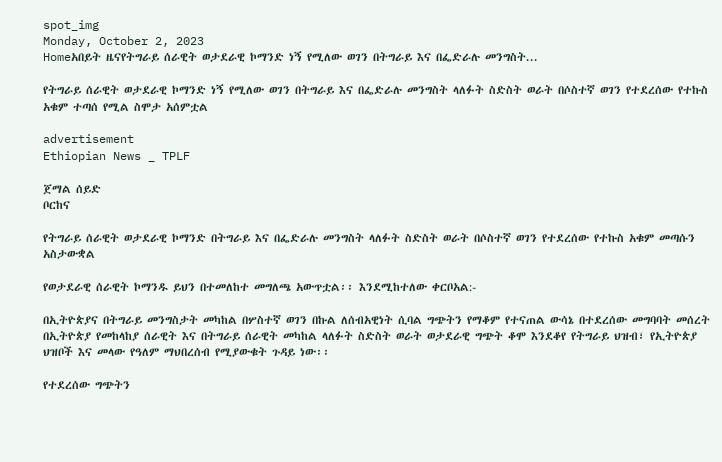spot_img
Monday, October 2, 2023
Homeአበይት ዜናየትግራይ ሰራዊት ወታደራዊ ኮማንድ ነኝ የሚለው ወገን በትግራይ እና በፌድራሉ መንግስት...

የትግራይ ሰራዊት ወታደራዊ ኮማንድ ነኝ የሚለው ወገን በትግራይ እና በፌድራሉ መንግስት ላለፉት ስድስት ወራት በሶስተኛ ወገን የተደረሰው የተኩስ አቁም ተጣሰ የሚል ስሞታ አሰምቷል

advertisement
Ethiopian News _ TPLF

ጀማል ሰይድ
ቦርከና

የትግራይ ሰራዊት ወታደራዊ ኮማንድ በትግራይ እና በፌድራሉ መንግስት ላለፉት ስድስት ወራት በሶስተኛ ወገን የተደረሰው የተኩስ አቁም መጣሱን አስታውቋል

የወታደራዊ ሰራዊት ኮማንዱ ይህን በተመለከተ መግለጫ አውጥቷል፡፡ እንደሚከተለው ቀርቦአል:-

በኢትዮጵያና በትግራይ መንግስታት መካከል በሦስተኛ ወገን በኩል ለሰብአዊነት ሲባል ግጭትን የማቆም የተናጠል ውሳኔ በተደረሰው መግባባት መሰረት በኢትዮጵያ የመከላከያ ሰራዊት እና በትግራይ ሰራዊት መካከል ላለፉት ስድስት ወራት ወታደራዊ ግጭት ቆሞ እንደቆየ የትግራይ ህዝብ፣ የኢትዮጵያ ህዝቦች እና መላው የዓለም ማህበረሰብ የሚያውቁት ጉዳይ ነው፡፡

የተደረሰው ግጭትን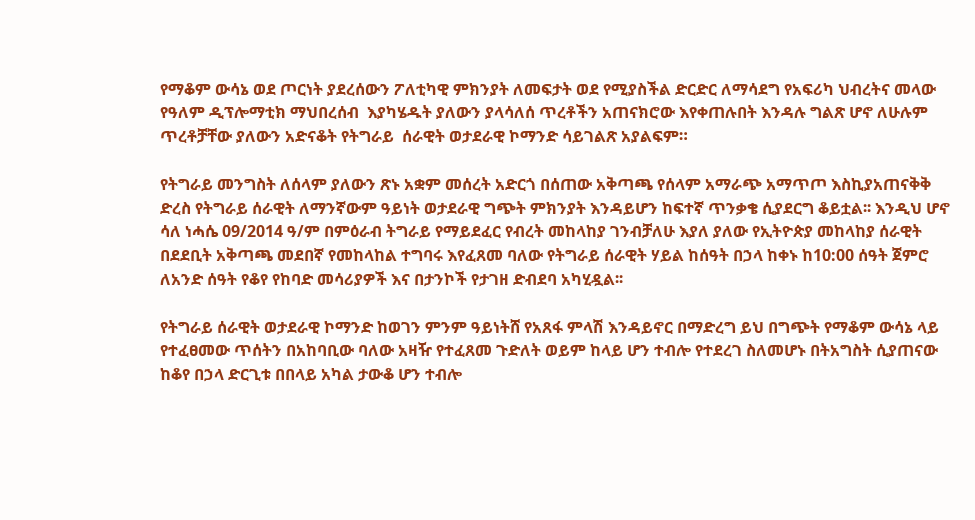የማቆም ውሳኔ ወደ ጦርነት ያደረሰውን ፖለቲካዊ ምክንያት ለመፍታት ወደ የሚያስችል ድርድር ለማሳደግ የአፍሪካ ህብረትና መላው የዓለም ዲፕሎማቲክ ማህበረሰብ  እያካሄዱት ያለውን ያላሳለሰ ጥረቶችን አጠናክሮው እየቀጠሉበት እንዳሉ ግልጽ ሆኖ ለሁሉም ጥረቶቻቸው ያለውን አድናቆት የትግራይ  ሰራዊት ወታደራዊ ኮማንድ ሳይገልጽ አያልፍም።

የትግራይ መንግስት ለሰላም ያለውን ጽኑ አቋም መሰረት አድርጎ በሰጠው አቅጣጫ የሰላም አማራጭ አማጥጦ እስኪያአጠናቅቅ ድረስ የትግራይ ሰራዊት ለማንኛውም ዓይነት ወታደራዊ ግጭት ምክንያት እንዳይሆን ከፍተኛ ጥንቃቄ ሲያደርግ ቆይቷል፡፡ እንዲህ ሆኖ ሳለ ነሓሴ 09/2014 ዓ/ም በምዕራብ ትግራይ የማይደፈር የብረት መከላከያ ገንብቻለሁ እያለ ያለው የኢትዮጵያ መከላከያ ሰራዊት በደደቢት አቅጣጫ መደበኛ የመከላከል ተግባሩ እየፈጸመ ባለው የትግራይ ሰራዊት ሃይል ከሰዓት በኃላ ከቀኑ ከ10:00 ሰዓት ጀምሮ ለአንድ ሰዓት የቆየ የከባድ መሳሪያዎች እና በታንኮች የታገዘ ድብደባ አካሂዷል፡፡

የትግራይ ሰራዊት ወታደራዊ ኮማንድ ከወገን ምንም ዓይነትሸ የአጸፋ ምላሽ እንዳይኖር በማድረግ ይህ በግጭት የማቆም ውሳኔ ላይ የተፈፀመው ጥሰትን በአከባቢው ባለው አዛዥ የተፈጸመ ጉድለት ወይም ከላይ ሆን ተብሎ የተደረገ ስለመሆኑ በትአግስት ሲያጠናው ከቆየ በኃላ ድርጊቱ በበላይ አካል ታውቆ ሆን ተብሎ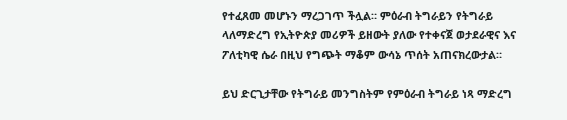የተፈጸመ መሆኑን ማረጋገጥ ችሏል። ምዕራብ ትግራይን የትግራይ ላለማድረግ የኢትዮጵያ መሪዎች ይዘውት ያለው የተቀናጀ ወታደራዊና እና ፖለቲካዊ ሴራ በዚህ የግጭት ማቆም ውሳኔ ጥሰት አጠናክረውታል።

ይህ ድርጊታቸው የትግራይ መንግስትም የምዕራብ ትግራይ ነጻ ማድረግ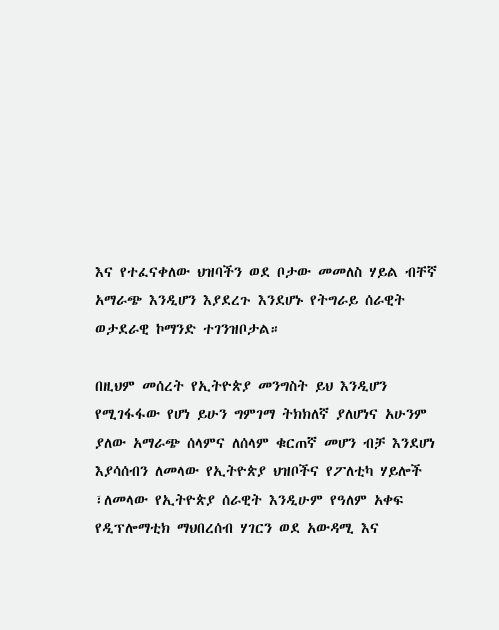እና የተፈናቀለው ህዝባችን ወደ ቦታው መመለስ ሃይል ብቸኛ አማራጭ እንዲሆን እያደረጉ እንደሆኑ የትግራይ ሰራዊት ወታደራዊ ኮማንድ ተገንዝቦታል።

በዚህም መሰረት የኢትዮጵያ መንግስት ይህ እንዲሆን የሚገፋፋው የሆነ ይሁን ግምገማ ትክክለኛ ያለሆነና አሁንም ያለው አማራጭ ሰላምና ለሰላም ቁርጠኛ መሆን ብቻ እንደሆነ እያሳሰብን ለመላው የኢትዮጵያ ህዝቦችና የፖለቲካ ሃይሎች ፣ለመላው የኢትዮጵያ ሰራዊት እንዲሁም የዓለም አቀፍ የዲፕሎማቲክ ማህበረሰብ ሃገርን ወደ አውዳሚ እና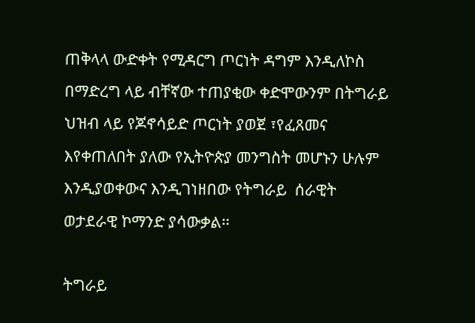ጠቅላላ ውድቀት የሚዳርግ ጦርነት ዳግም እንዲለኮስ በማድረግ ላይ ብቸኛው ተጠያቂው ቀድሞውንም በትግራይ ህዝብ ላይ የጆኖሳይድ ጦርነት ያወጀ ፣የፈጸመና እየቀጠለበት ያለው የኢትዮጵያ መንግስት መሆኑን ሁሉም እንዲያወቀውና እንዲገነዘበው የትግራይ  ሰራዊት ወታደራዊ ኮማንድ ያሳውቃል፡፡

ትግራይ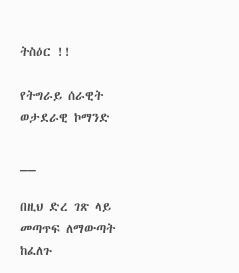ትስዕር !!

የትግራይ ሰራዊት ወታደራዊ ኮማንድ

__

በዚህ ድረ ገጽ ላይ መጣጥፍ ለማውጣት ከፈለጉ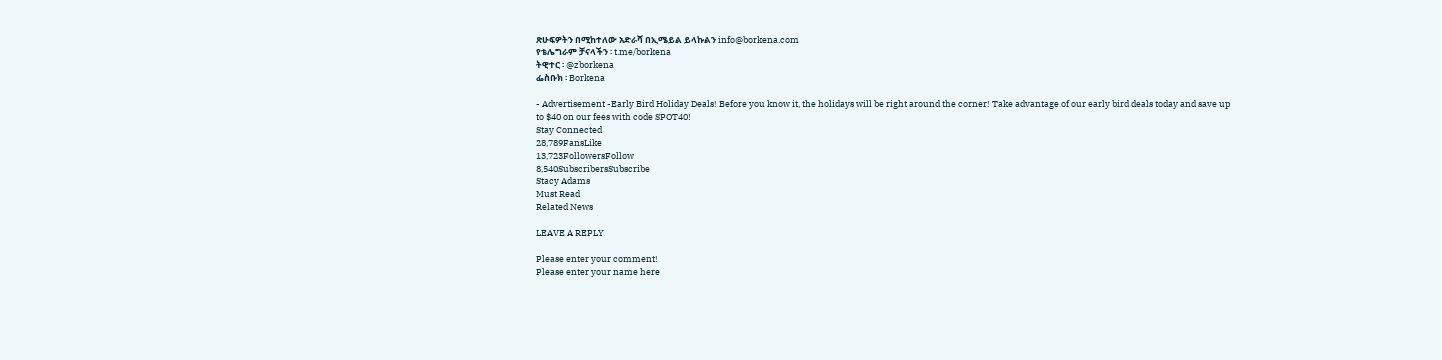ጽሁፍዎትን በሚከተለው አድራሻ በኢሜይል ይላኩልን info@borkena.com
የቴሌግራም ቻናላችን ፡ t.me/borkena
ትዊተር ፡ @zborkena
ፌስቡክ ፡ Borkena

- Advertisement -Early Bird Holiday Deals! Before you know it, the holidays will be right around the corner! Take advantage of our early bird deals today and save up to $40 on our fees with code SPOT40!
Stay Connected
28,789FansLike
13,723FollowersFollow
8,540SubscribersSubscribe
Stacy Adams
Must Read
Related News

LEAVE A REPLY

Please enter your comment!
Please enter your name here